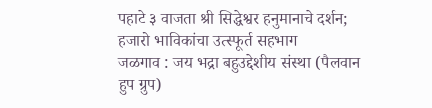पहाटे ३ वाजता श्री सिद्धेश्वर हनुमानाचे दर्शन; हजारो भाविकांचा उत्स्फूर्त सहभाग
जळगाव : जय भद्रा बहुउद्देशीय संस्था (पैलवान हुप ग्रुप)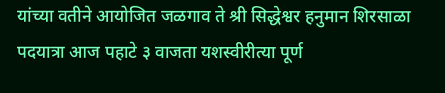यांच्या वतीने आयोजित जळगाव ते श्री सिद्धेश्वर हनुमान शिरसाळा पदयात्रा आज पहाटे ३ वाजता यशस्वीरीत्या पूर्ण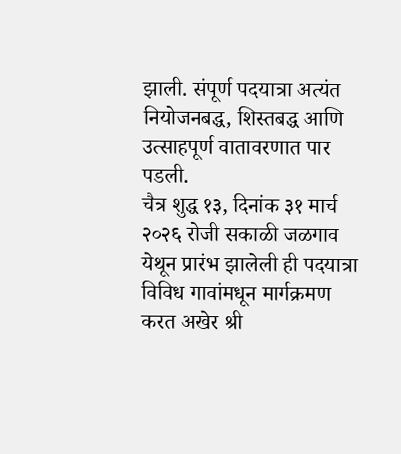झाली. संपूर्ण पदयात्रा अत्यंत नियोजनबद्ध, शिस्तबद्ध आणि उत्साहपूर्ण वातावरणात पार पडली.
चैत्र शुद्ध १३, दिनांक ३१ मार्च २०२६ रोजी सकाळी जळगाव येथून प्रारंभ झालेली ही पदयात्रा विविध गावांमधून मार्गक्रमण करत अखेर श्री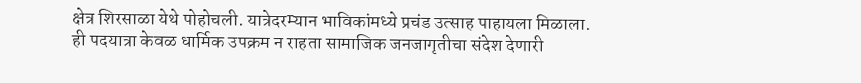क्षेत्र शिरसाळा येथे पोहोचली. यात्रेदरम्यान भाविकांमध्ये प्रचंड उत्साह पाहायला मिळाला.
ही पदयात्रा केवळ धार्मिक उपक्रम न राहता सामाजिक जनजागृतीचा संदेश देणारी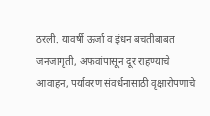ठरली. यावर्षी ऊर्जा व इंधन बचतीबाबत जनजागृती, अफवांपासून दूर राहण्याचे आवाहन, पर्यावरण संवर्धनासाठी वृक्षारोपणाचे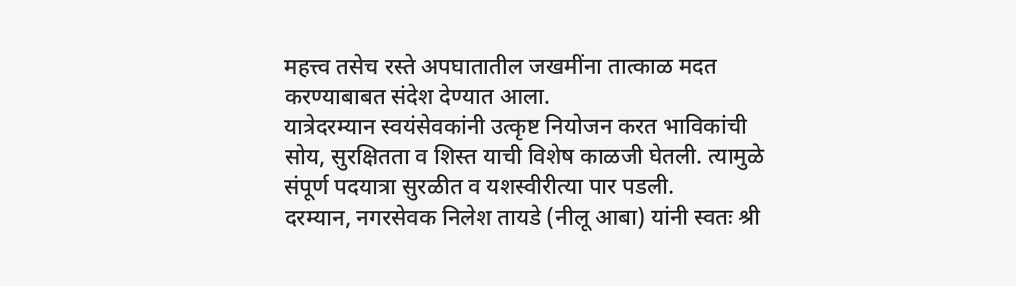महत्त्व तसेच रस्ते अपघातातील जखमींना तात्काळ मदत करण्याबाबत संदेश देण्यात आला.
यात्रेदरम्यान स्वयंसेवकांनी उत्कृष्ट नियोजन करत भाविकांची सोय, सुरक्षितता व शिस्त याची विशेष काळजी घेतली. त्यामुळे संपूर्ण पदयात्रा सुरळीत व यशस्वीरीत्या पार पडली.
दरम्यान, नगरसेवक निलेश तायडे (नीलू आबा) यांनी स्वतः श्री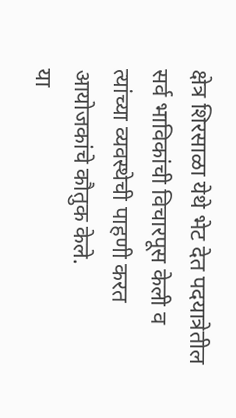क्षेत्र शिरसाळा येथे भेट देत पदयात्रेतील सर्व भाविकांची विचारपूस केली व त्यांच्या व्यवस्थेची पाहणी करत आयोजकांचे कौतुक केले.
या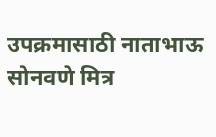उपक्रमासाठी नाताभाऊ सोनवणे मित्र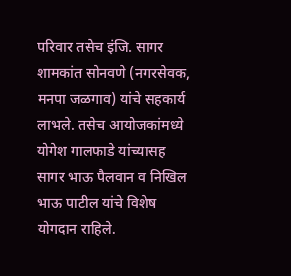परिवार तसेच इंजि. सागर शामकांत सोनवणे (नगरसेवक, मनपा जळगाव) यांचे सहकार्य लाभले. तसेच आयोजकांमध्ये योगेश गालफाडे यांच्यासह सागर भाऊ पैलवान व निखिल भाऊ पाटील यांचे विशेष योगदान राहिले.